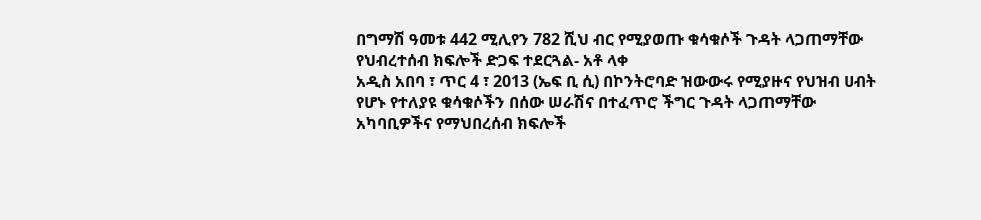በግማሽ ዓመቱ 442 ሚሊየን 782 ሺህ ብር የሚያወጡ ቁሳቁሶች ጉዳት ላጋጠማቸው የህብረተሰብ ክፍሎች ድጋፍ ተደርጓል- አቶ ላቀ
አዲስ አበባ ፣ ጥር 4 ፣ 2013 (ኤፍ ቢ ሲ) በኮንትሮባድ ዝውውሩ የሚያዙና የህዝብ ሀብት የሆኑ የተለያዩ ቁሳቁሶችን በሰው ሠራሽና በተፈጥሮ ችግር ጉዳት ላጋጠማቸው አካባቢዎችና የማህበረሰብ ክፍሎች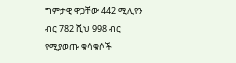ግምታዊ ዋጋቸው 442 ሚሊየን ብር 782 ሺህ 998 ብር የሚያወጡ ቁሳቁሶች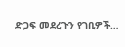ድጋፍ መደረጉን የገቢዎች…